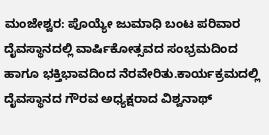ಮಂಜೇಶ್ವರ: ಪೊಯ್ಯೇ ಜುಮಾಧಿ ಬಂಟ ಪರಿವಾರ ದೈವಸ್ಥಾನದಲ್ಲಿ ವಾರ್ಷಿಕೋತ್ಸವದ ಸಂಭ್ರಮದಿಂದ ಹಾಗೂ ಭಕ್ತಿಭಾವದಿಂದ ನೆರವೇರಿತು.ಕಾರ್ಯಕ್ರಮದಲ್ಲಿ ದೈವಸ್ಥಾನದ ಗೌರವ ಅಧ್ಯಕ್ಷರಾದ ವಿಶ್ವನಾಥ್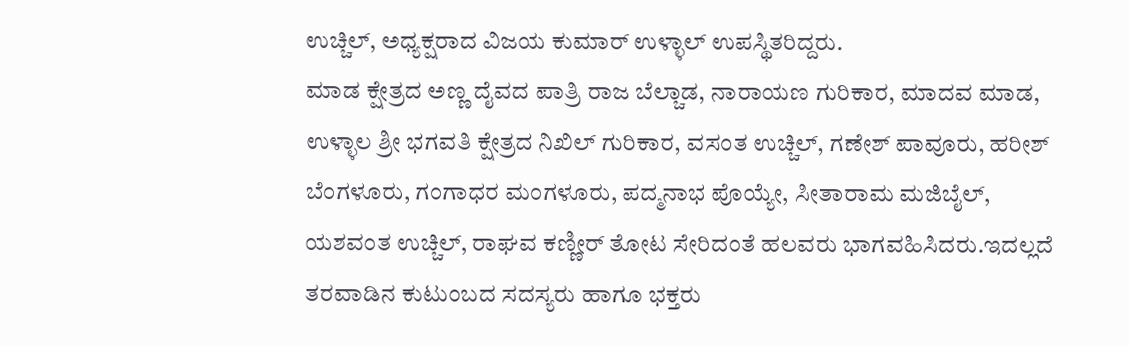ಉಚ್ಚಿಲ್, ಅಧ್ಯಕ್ಷರಾದ ವಿಜಯ ಕುಮಾರ್ ಉಳ್ಳಾಲ್ ಉಪಸ್ಥಿತರಿದ್ದರು.
ಮಾಡ ಕ್ಷೇತ್ರದ ಅಣ್ಣ ದೈವದ ಪಾತ್ರಿ ರಾಜ ಬೆಲ್ಚಾಡ, ನಾರಾಯಣ ಗುರಿಕಾರ, ಮಾದವ ಮಾಡ, ಉಳ್ಳಾಲ ಶ್ರೀ ಭಗವತಿ ಕ್ಷೇತ್ರದ ನಿಖಿಲ್ ಗುರಿಕಾರ, ವಸಂತ ಉಚ್ಚಿಲ್, ಗಣೇಶ್ ಪಾವೂರು, ಹರೀಶ್ ಬೆಂಗಳೂರು, ಗಂಗಾಧರ ಮಂಗಳೂರು, ಪದ್ಮನಾಭ ಪೊಯ್ಯೇ, ಸೀತಾರಾಮ ಮಜಿಬೈಲ್, ಯಶವಂತ ಉಚ್ಚಿಲ್, ರಾಘವ ಕಣ್ಣೀರ್ ತೋಟ ಸೇರಿದಂತೆ ಹಲವರು ಭಾಗವಹಿಸಿದರು.ಇದಲ್ಲದೆ ತರವಾಡಿನ ಕುಟುಂಬದ ಸದಸ್ಯರು ಹಾಗೂ ಭಕ್ತರು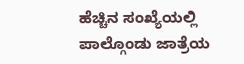ಹೆಚ್ಚಿನ ಸಂಖ್ಯೆಯಲ್ಲಿ ಪಾಲ್ಗೊಂಡು ಜಾತ್ರೆಯ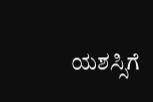ಯಶಸ್ಸಿಗೆ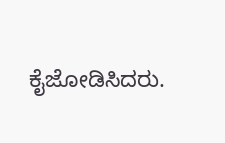ಕೈಜೋಡಿಸಿದರು.